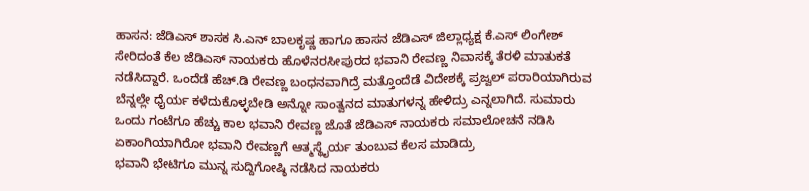ಹಾಸನ: ಜೆಡಿಎಸ್ ಶಾಸಕ ಸಿ.ಎನ್ ಬಾಲಕೃಷ್ಣ ಹಾಗೂ ಹಾಸನ ಜೆಡಿಎಸ್ ಜಿಲ್ಲಾಧ್ಯಕ್ಷ ಕೆ.ಎಸ್ ಲಿಂಗೇಶ್ ಸೇರಿದಂತೆ ಕೆಲ ಜೆಡಿಎಸ್ ನಾಯಕರು ಹೊಳೆನರಸೀಪುರದ ಭವಾನಿ ರೇವಣ್ಣ ನಿವಾಸಕ್ಕೆ ತೆರಳಿ ಮಾತುಕತೆ ನಡೆಸಿದ್ದಾರೆ. ಒಂದೆಡೆ ಹೆಚ್.ಡಿ ರೇವಣ್ಣ ಬಂಧನವಾಗಿದ್ರೆ ಮತ್ತೊಂದೆಡೆ ವಿದೇಶಕ್ಕೆ ಪ್ರಜ್ವಲ್ ಪರಾರಿಯಾಗಿರುವ ಬೆನ್ನಲ್ಲೇ ಧೈರ್ಯ ಕಳೆದುಕೊಳ್ಳಬೇಡಿ ಅನ್ನೋ ಸಾಂತ್ವನದ ಮಾತುಗಳನ್ನ ಹೇಳಿದ್ರು ಎನ್ನಲಾಗಿದೆ. ಸುಮಾರು ಒಂದು ಗಂಟೆಗೂ ಹೆಚ್ಚು ಕಾಲ ಭವಾನಿ ರೇವಣ್ಣ ಜೊತೆ ಜೆಡಿಎಸ್ ನಾಯಕರು ಸಮಾಲೋಚನೆ ನಡಿಸಿ ಏಕಾಂಗಿಯಾಗಿರೋ ಭವಾನಿ ರೇವಣ್ಣಗೆ ಆತ್ಮಸ್ಥೈರ್ಯ ತುಂಬುವ ಕೆಲಸ ಮಾಡಿದ್ರು
ಭವಾನಿ ಭೇಟಿಗೂ ಮುನ್ನ ಸುದ್ದಿಗೋಷ್ಠಿ ನಡೆಸಿದ ನಾಯಕರು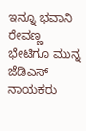ಇನ್ನೂ ಭವಾನಿ ರೇವಣ್ಣ ಭೇಟಿಗೂ ಮುನ್ನ ಜೆಡಿಎಸ್ ನಾಯಕರು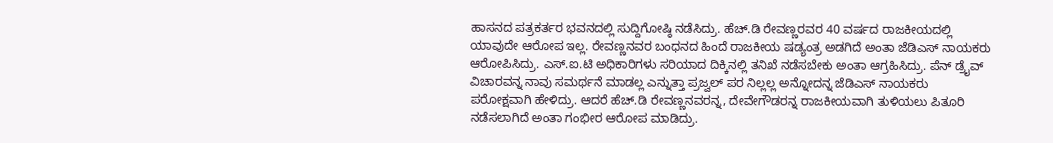ಹಾಸನದ ಪತ್ರಕರ್ತರ ಭವನದಲ್ಲಿ ಸುದ್ದಿಗೋಷ್ಠಿ ನಡೆಸಿದ್ರು. ಹೆಚ್.ಡಿ ರೇವಣ್ಣರವರ 40 ವರ್ಷದ ರಾಜಕೀಯದಲ್ಲಿ ಯಾವುದೇ ಆರೋಪ ಇಲ್ಲ. ರೇವಣ್ಣನವರ ಬಂಧನದ ಹಿಂದೆ ರಾಜಕೀಯ ಷಡ್ಯಂತ್ರ ಅಡಗಿದೆ ಅಂತಾ ಜೆಡಿಎಸ್ ನಾಯಕರು ಆರೋಪಿಸಿದ್ರು. ಎಸ್.ಐ.ಟಿ ಅಧಿಕಾರಿಗಳು ಸರಿಯಾದ ದಿಕ್ಕಿನಲ್ಲಿ ತನಿಖೆ ನಡೆಸಬೇಕು ಅಂತಾ ಆಗ್ರಹಿಸಿದ್ರು. ಪೆನ್ ಡ್ರೈವ್ ವಿಚಾರವನ್ನ ನಾವು ಸಮರ್ಥನೆ ಮಾಡಲ್ಲ ಎನ್ನುತ್ತಾ ಪ್ರಜ್ವಲ್ ಪರ ನಿಲ್ಲಲ್ಲ ಅನ್ನೋದನ್ನ ಜೆಡಿಎಸ್ ನಾಯಕರು ಪರೋಕ್ಷವಾಗಿ ಹೇಳಿದ್ರು. ಆದರೆ ಹೆಚ್.ಡಿ ರೇವಣ್ಣನವರನ್ನ, ದೇವೇಗೌಡರನ್ನ ರಾಜಕೀಯವಾಗಿ ತುಳಿಯಲು ಪಿತೂರಿ ನಡೆಸಲಾಗಿದೆ ಅಂತಾ ಗಂಭೀರ ಆರೋಪ ಮಾಡಿದ್ರು.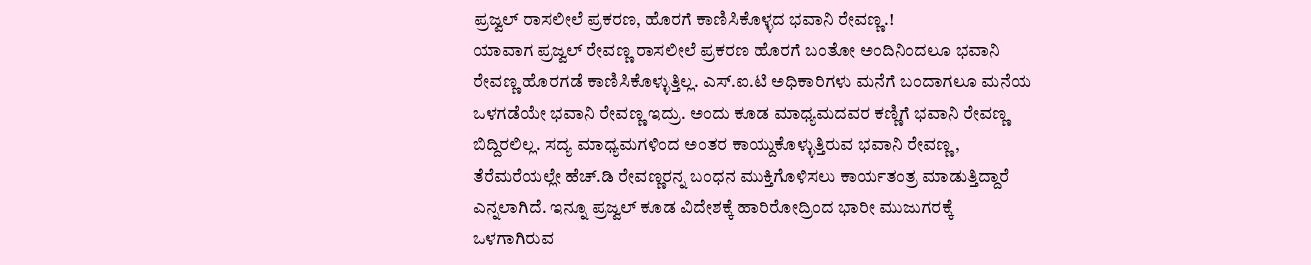ಪ್ರಜ್ವಲ್ ರಾಸಲೀಲೆ ಪ್ರಕರಣ, ಹೊರಗೆ ಕಾಣಿಸಿಕೊಳ್ಳದ ಭವಾನಿ ರೇವಣ್ಣ.!
ಯಾವಾಗ ಪ್ರಜ್ವಲ್ ರೇವಣ್ಣ ರಾಸಲೀಲೆ ಪ್ರಕರಣ ಹೊರಗೆ ಬಂತೋ ಅಂದಿನಿಂದಲೂ ಭವಾನಿ ರೇವಣ್ಣ ಹೊರಗಡೆ ಕಾಣಿಸಿಕೊಳ್ಳುತ್ತಿಲ್ಲ. ಎಸ್.ಐ.ಟಿ ಅಧಿಕಾರಿಗಳು ಮನೆಗೆ ಬಂದಾಗಲೂ ಮನೆಯ ಒಳಗಡೆಯೇ ಭವಾನಿ ರೇವಣ್ಣ ಇದ್ರು. ಅಂದು ಕೂಡ ಮಾಧ್ಯಮದವರ ಕಣ್ಣಿಗೆ ಭವಾನಿ ರೇವಣ್ಣ ಬಿದ್ದಿರಲಿಲ್ಲ. ಸದ್ಯ ಮಾಧ್ಯಮಗಳಿಂದ ಅಂತರ ಕಾಯ್ದುಕೊಳ್ಳುತ್ತಿರುವ ಭವಾನಿ ರೇವಣ್ಣ, ತೆರೆಮರೆಯಲ್ಲೇ ಹೆಚ್.ಡಿ ರೇವಣ್ಣರನ್ನ ಬಂಧನ ಮುಕ್ತಿಗೊಳಿಸಲು ಕಾರ್ಯತಂತ್ರ ಮಾಡುತ್ತಿದ್ದಾರೆ ಎನ್ನಲಾಗಿದೆ. ಇನ್ನೂ ಪ್ರಜ್ವಲ್ ಕೂಡ ವಿದೇಶಕ್ಕೆ ಹಾರಿರೋದ್ರಿಂದ ಭಾರೀ ಮುಜುಗರಕ್ಕೆ ಒಳಗಾಗಿರುವ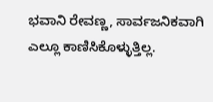ಭವಾನಿ ರೇವಣ್ಣ, ಸಾರ್ವಜನಿಕವಾಗಿ ಎಲ್ಲೂ ಕಾಣಿಸಿಕೊಳ್ಳುತ್ತಿಲ್ಲ.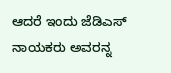ಆದರೆ ಇಂದು ಜೆಡಿಎಸ್ ನಾಯಕರು ಅವರನ್ನ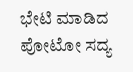ಭೇಟಿ ಮಾಡಿದ ಪೋಟೋ ಸದ್ಯ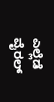ಎಲ್ಲೆಡೆ ವೈರಲ್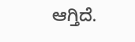ಆಗ್ತಿದೆ.